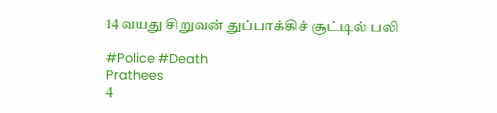14 வயது சிறுவன் துப்பாக்கிச் சூட்டில் பலி

#Police #Death
Prathees
4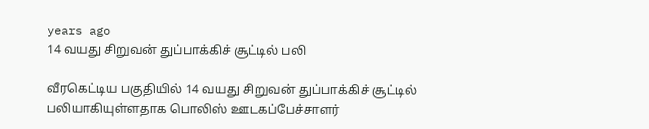years ago
14 வயது சிறுவன் துப்பாக்கிச் சூட்டில் பலி

வீரகெட்டிய பகுதியில் 14 வயது சிறுவன் துப்பாக்கிச் சூட்டில் பலியாகியுள்ளதாக பொலிஸ் ஊடகப்பேச்சாளர்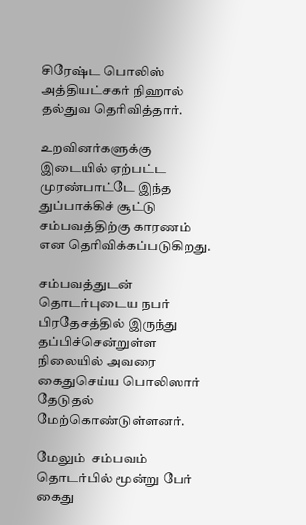சிரேஷ்ட பொலிஸ் அத்தியட்சகர் நிஹால் தல்துவ தெரிவித்தார்.

உறவினர்களுக்கு இடையில் ஏற்பட்ட முரண்பாட்டே இந்த துப்பாக்கிச் சூட்டு சம்பவத்திற்கு காரணம் என தெரிவிக்கப்படுகிறது.

சம்பவத்துடன் தொடர்புடைய நபர் பிரதேசத்தில் இருந்து தப்பிச்சென்றுள்ள நிலையில் அவரை கைதுசெய்ய பொலிஸார் தேடுதல் மேற்கொண்டுள்ளனர்.

மேலும்  சம்பவம் தொடர்பில் மூன்று பேர் கைது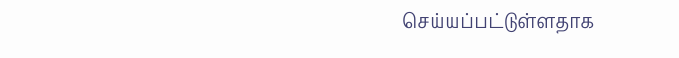செய்யப்பட்டுள்ளதாக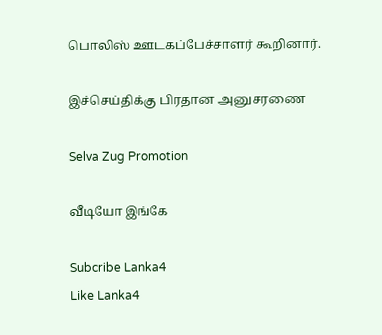பொலிஸ் ஊடகப்பேச்சாளர் கூறினார்.

இச்செய்திக்கு பிரதான அனுசரணை

Selva Zug Promotion

வீடியோ இங்கே

Subcribe Lanka4
Like Lanka4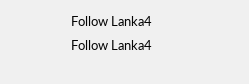Follow Lanka4
Follow Lanka4